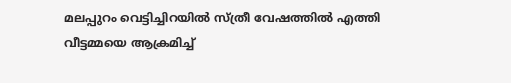മലപ്പുറം വെട്ടിച്ചിറയിൽ സ്ത്രീ വേഷത്തിൽ എത്തി വീട്ടമ്മയെ ആക്രമിച്ച്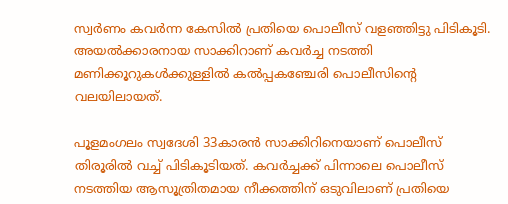സ്വർണം കവർന്ന കേസിൽ പ്രതിയെ പൊലീസ് വളഞ്ഞിട്ടു പിടികൂടി. അയൽക്കാരനായ സാക്കിറാണ് കവർച്ച നടത്തി മണിക്കൂറുകൾക്കുള്ളിൽ കൽപ്പകഞ്ചേരി പൊലീസിന്റെ  വലയിലായത്.

പൂളമംഗലം സ്വദേശി 33കാരൻ സാക്കിറിനെയാണ് പൊലീസ് തിരൂരിൽ വച്ച് പിടികൂടിയത്. കവർച്ചക്ക് പിന്നാലെ പൊലീസ് നടത്തിയ ആസൂത്രിതമായ നീക്കത്തിന് ഒടുവിലാണ് പ്രതിയെ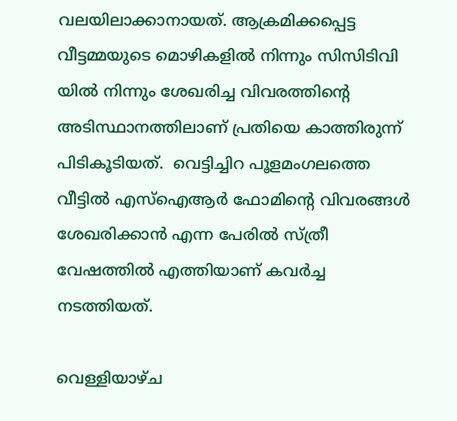വലയിലാക്കാനായത്. ആക്രമിക്കപ്പെട്ട വീട്ടമ്മയുടെ മൊഴികളിൽ നിന്നും സിസിടിവി യിൽ നിന്നും ശേഖരിച്ച വിവരത്തിൻ്റെ അടിസ്ഥാനത്തിലാണ് പ്രതിയെ കാത്തിരുന്ന് പിടികൂടിയത്.  വെട്ടിച്ചിറ പൂളമംഗലത്തെ വീട്ടിൽ എസ്ഐആർ ഫോമിന്റെ വിവരങ്ങൾ ശേഖരിക്കാൻ എന്ന പേരിൽ സ്ത്രീ വേഷത്തിൽ എത്തിയാണ് കവർച്ച നടത്തിയത്.

വെള്ളിയാഴ്ച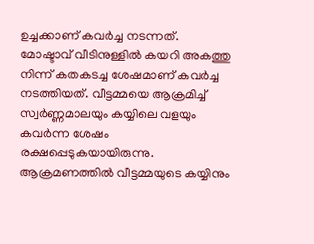ഉച്ചക്കാണ് കവർച്ച നടന്നത്. മോഷ്ടാവ് വീടിനുള്ളിൽ കയറി അകത്തു നിന്ന് കതകടച്ച ശേഷമാണ് കവർച്ച നടത്തിയത്. വീട്ടമ്മയെ ആക്രമിച്ച് സ്വർണ്ണമാലയും കയ്യിലെ വളയും കവർന്ന ശേഷം  രക്ഷപ്പെടുകയായിരുന്നു. ആക്രമണത്തിൽ വീട്ടമ്മയുടെ കയ്യിനും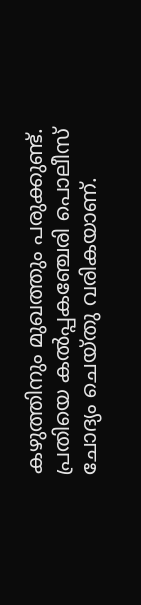കഴുത്തിനും മുഖത്തും പരുക്കുണ്ട്. പ്രതിയെ കൽപ്പകഞ്ചേരി പൊലീസ് ചോദ്യം ചെയ്തു വരികയാണ്.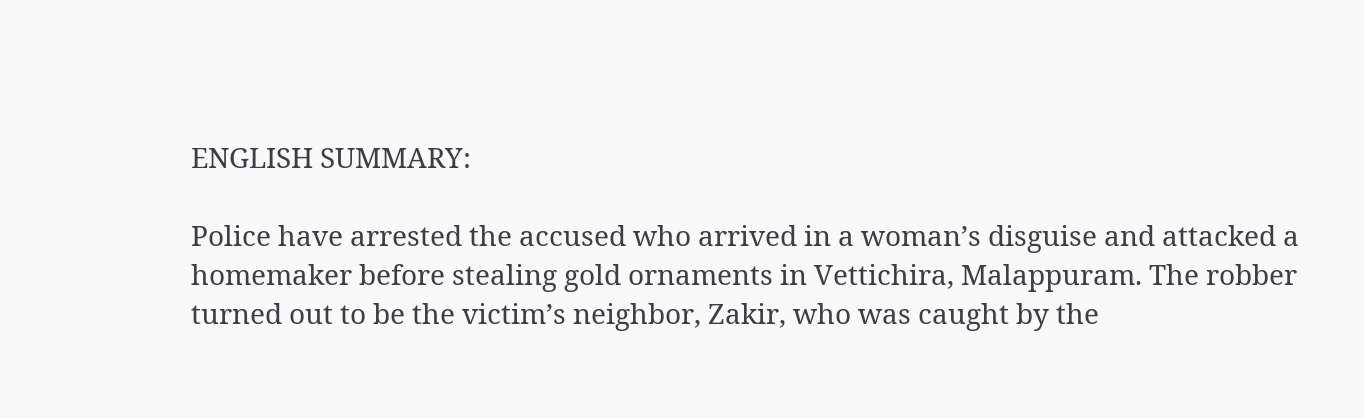ENGLISH SUMMARY:

Police have arrested the accused who arrived in a woman’s disguise and attacked a homemaker before stealing gold ornaments in Vettichira, Malappuram. The robber turned out to be the victim’s neighbor, Zakir, who was caught by the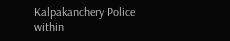Kalpakanchery Police within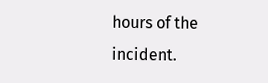hours of the incident.